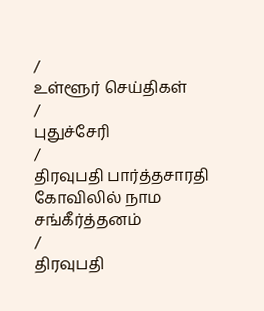/
உள்ளூர் செய்திகள்
/
புதுச்சேரி
/
திரவுபதி பார்த்தசாரதி கோவிலில் நாம சங்கீர்த்தனம்
/
திரவுபதி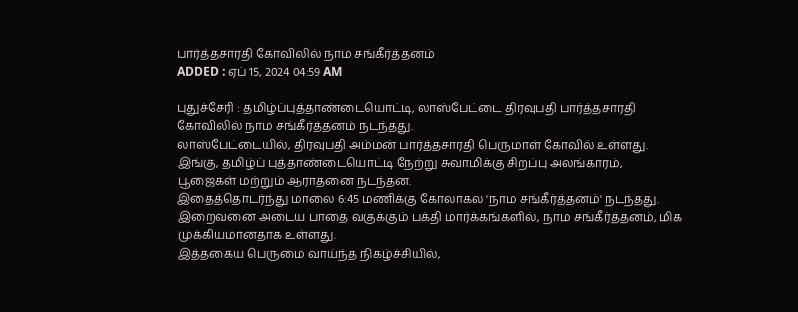பார்த்தசாரதி கோவிலில் நாம சங்கீர்த்தனம்
ADDED : ஏப் 15, 2024 04:59 AM

புதுச்சேரி : தமிழ்ப்புத்தாண்டையொட்டி, லாஸ்பேட்டை திரவுபதி பார்த்தசாரதி
கோவிலில் நாம சங்கீர்த்தனம் நடந்தது.
லாஸ்பேட்டையில், திரவுபதி அம்மன் பார்த்தசாரதி பெருமாள் கோவில் உள்ளது. இங்கு, தமிழ்ப் புத்தாண்டையொட்டி நேற்று சுவாமிக்கு சிறப்பு அலங்காரம், பூஜைகள் மற்றும் ஆராதனை நடந்தன.
இதைத்தொடர்ந்து மாலை 6:45 மணிக்கு கோலாகல 'நாம சங்கீர்த்தனம்' நடந்தது. இறைவனை அடைய பாதை வகுக்கும் பக்தி மார்க்கங்களில், நாம சங்கீர்த்தனம், மிக முக்கியமானதாக உள்ளது.
இத்தகைய பெருமை வாய்ந்த நிகழ்ச்சியில்,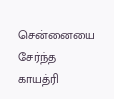சென்னையை சேர்ந்த காயத்ரி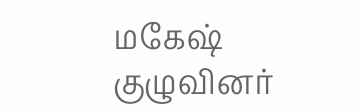மகேஷ் குழுவினர்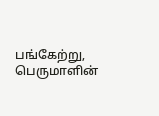பங்கேற்று, பெருமாளின்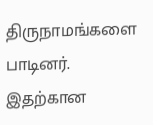திருநாமங்களை பாடினர். இதற்கான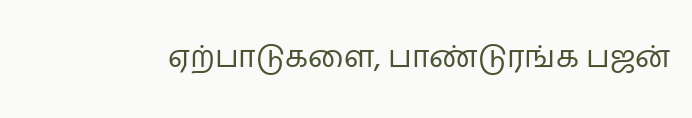ஏற்பாடுகளை, பாண்டுரங்க பஜன்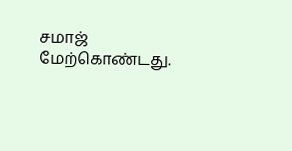சமாஜ் மேற்கொண்டது.